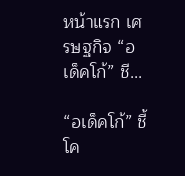หน้าแรก เศรษฐกิจ “อเด็คโก้” ชี...

“อเด็คโก้” ชี้โค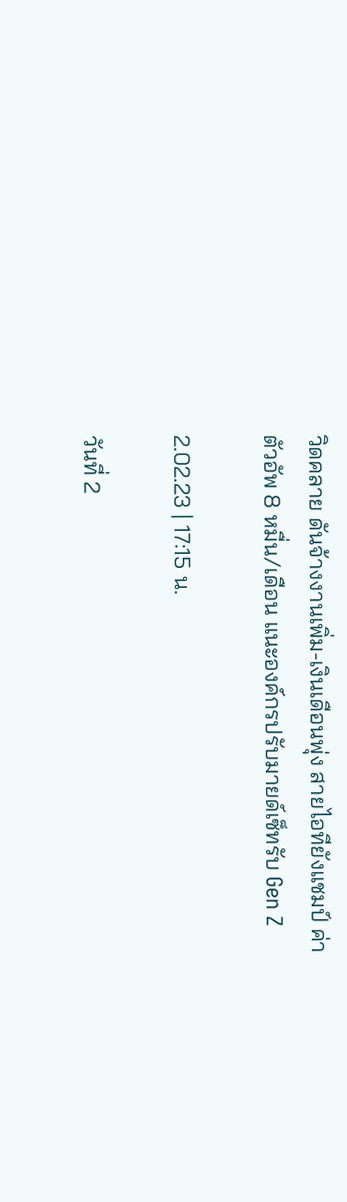วิดคลาย ดันจ้างงานเพิ่ม-เงินเดือนพุ่ง สายไอทียังแชมป์ ค่าตัวอัพ 8 หมื่น/เดือน แนะองค์กรปรับมายด์เซ็ทรับ Gen Z

2.02.23 | 17:15 น.

วันที่ 2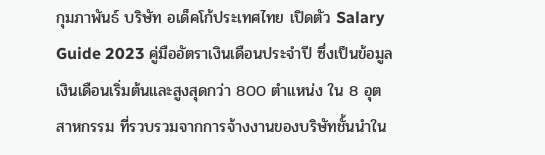กุมภาพันธ์ บริษัท อเด็คโก้ประเทศไทย เปิดตัว Salary Guide 2023 คู่มืออัตราเงินเดือนประจำปี ซึ่งเป็นข้อมูลเงินเดือนเริ่มต้นและสูงสุดกว่า 800 ตำแหน่ง ใน 8 อุตสาหกรรม ที่รวบรวมจากการจ้างงานของบริษัทชั้นนำใน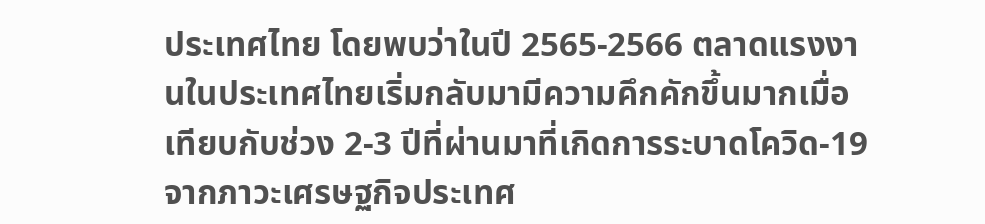ประเทศไทย โดยพบว่าในปี 2565-2566 ตลาดแรงงานในประเทศไทยเริ่มกลับมามีความคึกคักขึ้นมากเมื่อเทียบกับช่วง 2-3 ปีที่ผ่านมาที่เกิดการระบาดโควิด-19 จากภาวะเศรษฐกิจประเทศ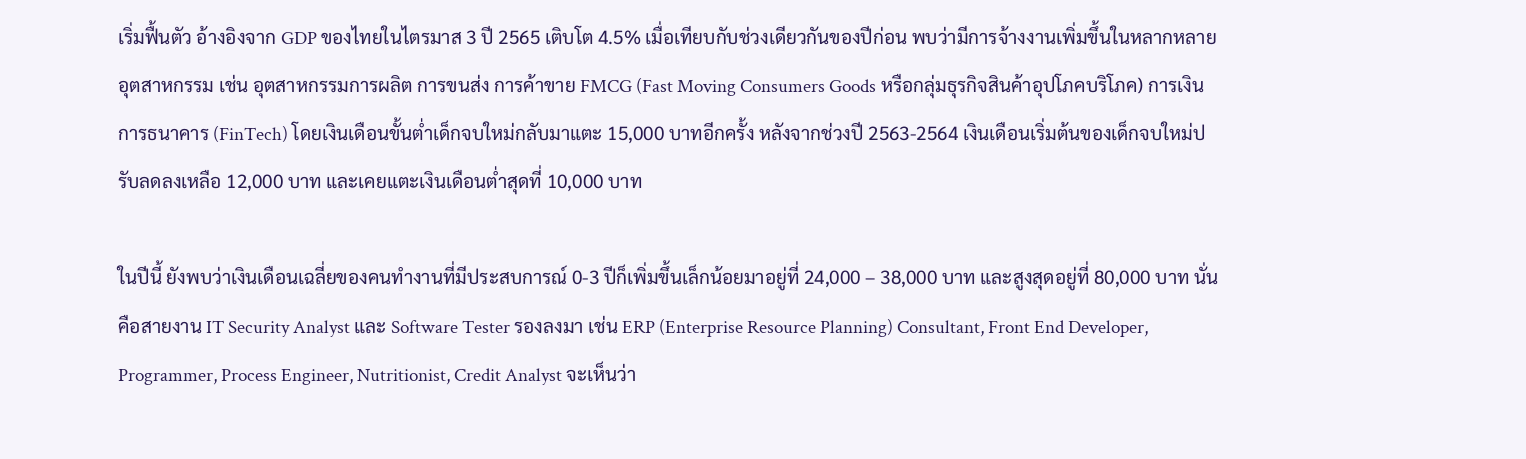เริ่มฟื้นตัว อ้างอิงจาก GDP ของไทยในไตรมาส 3 ปี 2565 เติบโต 4.5% เมื่อเทียบกับช่วงเดียวกันของปีก่อน พบว่ามีการจ้างงานเพิ่มขึ้นในหลากหลายอุตสาหกรรม เช่น อุตสาหกรรมการผลิต การขนส่ง การค้าขาย FMCG (Fast Moving Consumers Goods หรือกลุ่มธุรกิจสินค้าอุปโภคบริโภค) การเงินการธนาคาร (FinTech) โดยเงินเดือนขั้นต่ำเด็กจบใหม่กลับมาแตะ 15,000 บาทอีกครั้ง หลังจากช่วงปี 2563-2564 เงินเดือนเริ่มต้นของเด็กจบใหม่ปรับลดลงเหลือ 12,000 บาท และเคยแตะเงินเดือนต่ำสุดที่ 10,000 บาท

ในปีนี้ ยังพบว่าเงินเดือนเฉลี่ยของคนทำงานที่มีประสบการณ์ 0-3 ปีก็เพิ่มขึ้นเล็กน้อยมาอยู่ที่ 24,000 – 38,000 บาท และสูงสุดอยู่ที่ 80,000 บาท นั่นคือสายงาน IT Security Analyst และ Software Tester รองลงมา เช่น ERP (Enterprise Resource Planning) Consultant, Front End Developer, Programmer, Process Engineer, Nutritionist, Credit Analyst จะเห็นว่า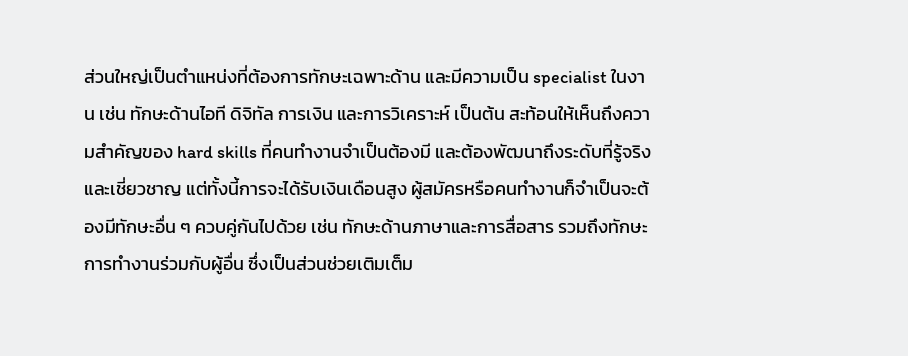ส่วนใหญ่เป็นตำแหน่งที่ต้องการทักษะเฉพาะด้าน และมีความเป็น specialist ในงาน เช่น ทักษะด้านไอที ดิจิทัล การเงิน และการวิเคราะห์ เป็นต้น สะท้อนให้เห็นถึงความสำคัญของ hard skills ที่คนทำงานจำเป็นต้องมี และต้องพัฒนาถึงระดับที่รู้จริงและเชี่ยวชาญ แต่ทั้งนี้การจะได้รับเงินเดือนสูง ผู้สมัครหรือคนทำงานก็จำเป็นจะต้องมีทักษะอื่น ๆ ควบคู่กันไปด้วย เช่น ทักษะด้านภาษาและการสื่อสาร รวมถึงทักษะการทำงานร่วมกับผู้อื่น ซึ่งเป็นส่วนช่วยเติมเต็ม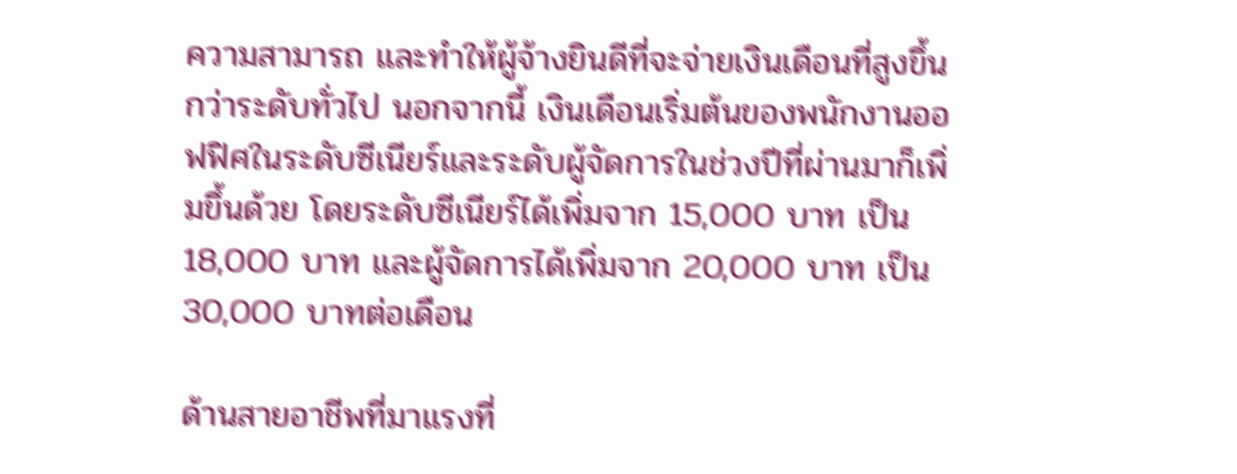ความสามารถ และทำให้ผู้จ้างยินดีที่จะจ่ายเงินเดือนที่สูงขึ้นกว่าระดับทั่วไป นอกจากนี้ เงินเดือนเริ่มต้นของพนักงานออฟฟิศในระดับซีเนียร์และระดับผู้จัดการในช่วงปีที่ผ่านมาก็เพิ่มขึ้นด้วย โดยระดับซีเนียร์ได้เพิ่มจาก 15,000 บาท เป็น 18,000 บาท และผู้จัดการได้เพิ่มจาก 20,000 บาท เป็น 30,000 บาทต่อเดือน

ด้านสายอาชีพที่มาแรงที่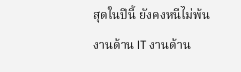สุดในปีนี้ ยังคงหนีไม่พ้นงานด้าน IT งานด้าน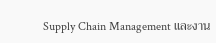Supply Chain Management และงาน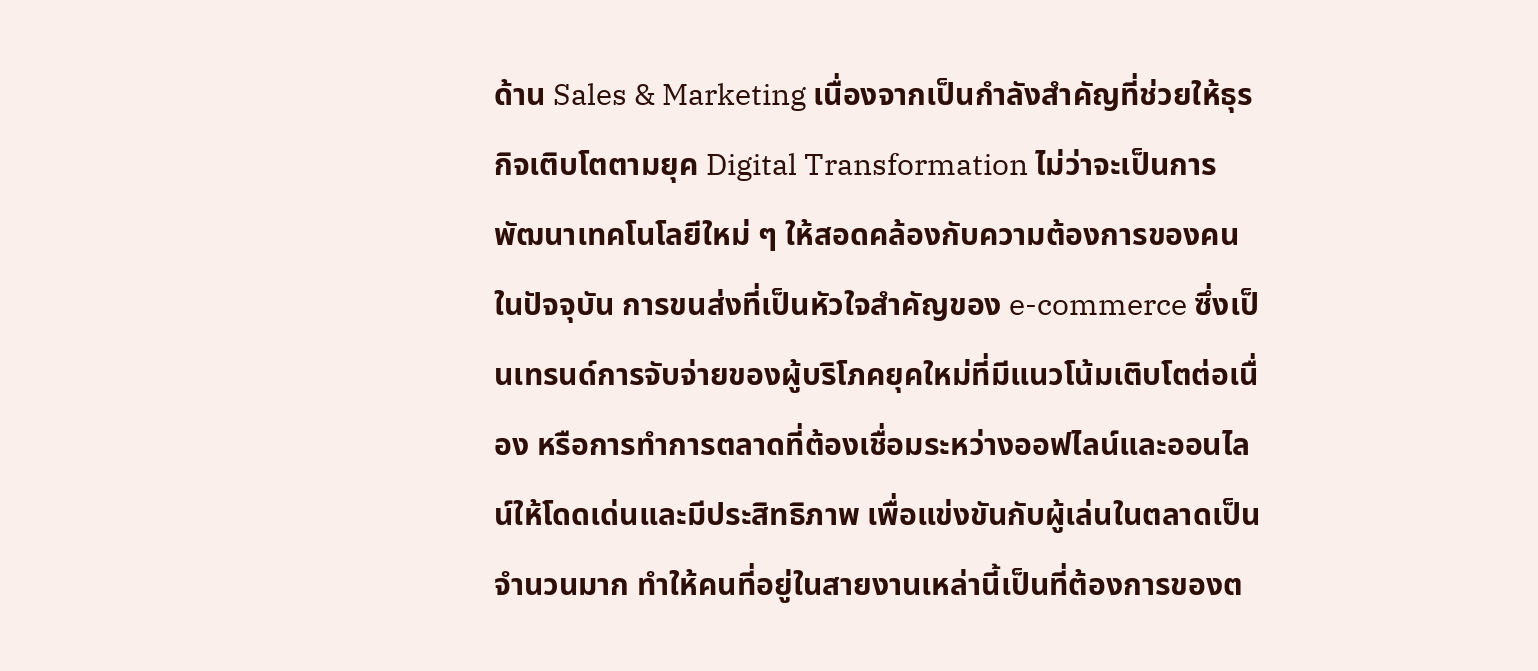ด้าน Sales & Marketing เนื่องจากเป็นกำลังสำคัญที่ช่วยให้ธุรกิจเติบโตตามยุค Digital Transformation ไม่ว่าจะเป็นการพัฒนาเทคโนโลยีใหม่ ๆ ให้สอดคล้องกับความต้องการของคนในปัจจุบัน การขนส่งที่เป็นหัวใจสำคัญของ e-commerce ซึ่งเป็นเทรนด์การจับจ่ายของผู้บริโภคยุคใหม่ที่มีแนวโน้มเติบโตต่อเนื่อง หรือการทำการตลาดที่ต้องเชื่อมระหว่างออฟไลน์และออนไลน์ให้โดดเด่นและมีประสิทธิภาพ เพื่อแข่งขันกับผู้เล่นในตลาดเป็นจำนวนมาก ทำให้คนที่อยู่ในสายงานเหล่านี้เป็นที่ต้องการของต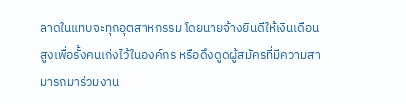ลาดในแทบจะทุกอุตสาหกรรม โดยนายจ้างยินดีให้เงินเดือนสูงเพื่อรั้งคนเก่งไว้ในองค์กร หรือดึงดูดผู้สมัครที่มีความสามารถมาร่วมงาน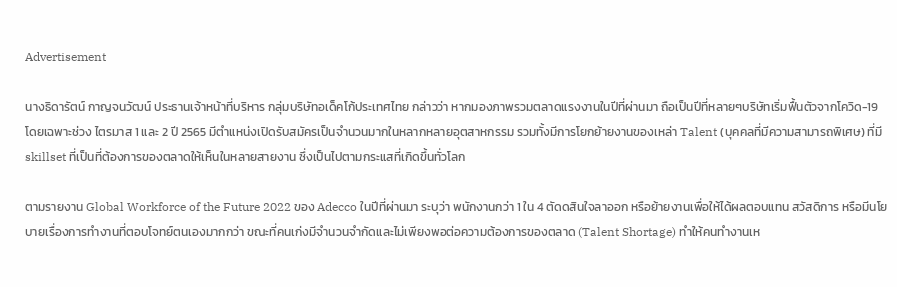Advertisement

นางธิดารัตน์ กาญจนวัฒน์ ประธานเจ้าหน้าที่บริหาร กลุ่มบริษัทอเด็คโก้ประเทศไทย กล่าวว่า หากมองภาพรวมตลาดแรงงานในปีที่ผ่านมา ถือเป็นปีที่หลายๆบริษัทเริ่มฟื้นตัวจากโควิด-19 โดยเฉพาะช่วง ไตรมาส 1 และ 2 ปี 2565 มีตำแหน่งเปิดรับสมัครเป็นจำนวนมากในหลากหลายอุตสาหกรรม รวมทั้งมีการโยกย้ายงานของเหล่า Talent (บุคคลที่มีความสามารถพิเศษ) ที่มี skillset ที่เป็นที่ต้องการของตลาดให้เห็นในหลายสายงาน ซึ่งเป็นไปตามกระแสที่เกิดขึ้นทั่วโลก

ตามรายงาน Global Workforce of the Future 2022 ของ Adecco ในปีที่ผ่านมา ระบุว่า พนักงานกว่า 1 ใน 4 ตัดดสินใจลาออก หรือย้ายงานเพื่อให้ได้ผลตอบแทน สวัสดิการ หรือมีนโยบายเรื่องการทำงานที่ตอบโจทย์ตนเองมากกว่า ขณะที่คนเก่งมีจำนวนจำกัดและไม่เพียงพอต่อความต้องการของตลาด (Talent Shortage) ทำให้คนทำงานเห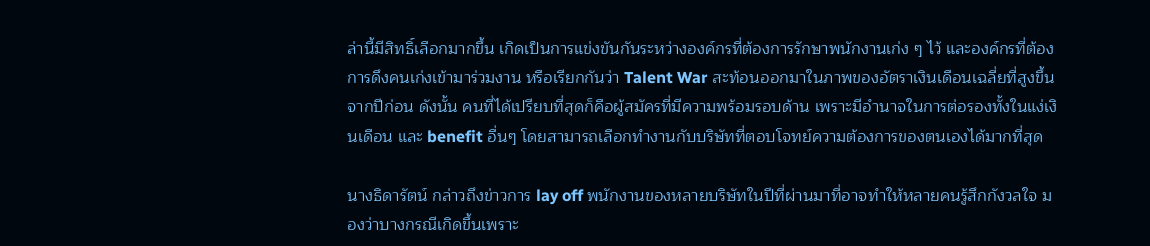ล่านี้มีสิทธิ์เลือกมากขึ้น เกิดเป็นการแข่งขันกันระหว่างองค์กรที่ต้องการรักษาพนักงานเก่ง ๆ ไว้ และองค์กรที่ต้องการดึงคนเก่งเข้ามาร่วมงาน หรือเรียกกันว่า Talent War สะท้อนออกมาในภาพของอัตราเงินเดือนเฉลี่ยที่สูงขึ้นจากปีก่อน ดังนั้น คนที่ได้เปรียบที่สุดก็คือผู้สมัครที่มีความพร้อมรอบด้าน เพราะมีอำนาจในการต่อรองทั้งในแง่เงินเดือน และ benefit อื่นๆ โดยสามารถเลือกทำงานกับบริษัทที่ตอบโจทย์ความต้องการของตนเองได้มากที่สุด

นางธิดารัตน์ กล่าวถึงข่าวการ lay off พนักงานของหลายบริษัทในปีที่ผ่านมาที่อาจทำให้หลายคนรู้สึกกังวลใจ มองว่าบางกรณีเกิดขึ้นเพราะ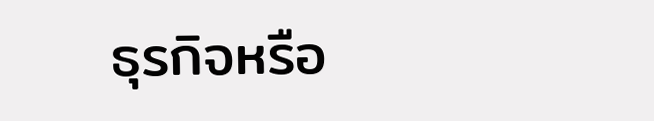ธุรกิจหรือ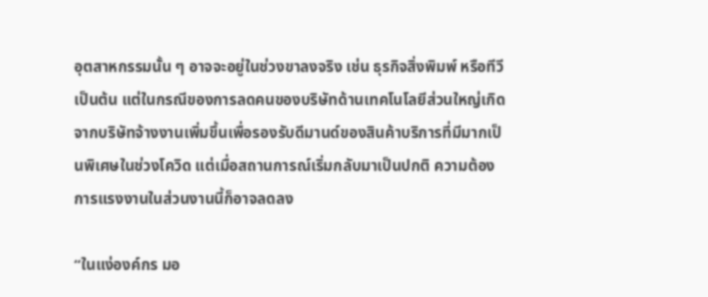อุตสาหกรรมนั้น ๆ อาจจะอยู่ในช่วงขาลงจริง เช่น ธุรกิจสิ่งพิมพ์ หรือทีวี เป็นต้น แต่ในกรณีของการลดคนของบริษัทด้านเทคโนโลยีส่วนใหญ่เกิดจากบริษัทจ้างงานเพิ่มขึ้นเพื่อรองรับดีมานด์ของสินค้าบริการที่มีมากเป็นพิเศษในช่วงโควิด แต่เมื่อสถานการณ์เริ่มกลับมาเป็นปกติ ความต้องการแรงงานในส่วนงานนี้ก็อาจลดลง

“ในแง่องค์กร มอ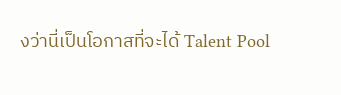งว่านี่เป็นโอกาสที่จะได้ Talent Pool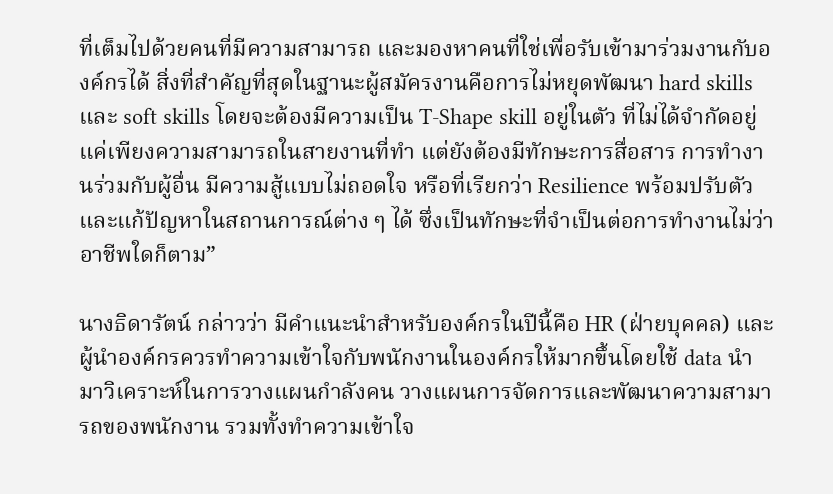ที่เต็มไปด้วยคนที่มีความสามารถ และมองหาคนที่ใช่เพื่อรับเข้ามาร่วมงานกับองค์กรได้ สิ่งที่สำคัญที่สุดในฐานะผู้สมัครงานคือการไม่หยุดพัฒนา hard skills และ soft skills โดยจะต้องมีความเป็น T-Shape skill อยู่ในตัว ที่ไม่ได้จำกัดอยู่แค่เพียงความสามารถในสายงานที่ทำ แต่ยังต้องมีทักษะการสื่อสาร การทำงานร่วมกับผู้อื่น มีความสู้แบบไม่ถอดใจ หรือที่เรียกว่า Resilience พร้อมปรับตัวและแก้ปัญหาในสถานการณ์ต่าง ๆ ได้ ซึ่งเป็นทักษะที่จำเป็นต่อการทำงานไม่ว่าอาชีพใดก็ตาม”

นางธิดารัตน์ กล่าวว่า มีคำแนะนำสำหรับองค์กรในปีนี้คือ HR (ฝ่ายบุคคล) และผู้นำองค์กรควรทำความเข้าใจกับพนักงานในองค์กรให้มากขึ้นโดยใช้ data นำมาวิเคราะห์ในการวางแผนกำลังคน วางแผนการจัดการและพัฒนาความสามารถของพนักงาน รวมทั้งทำความเข้าใจ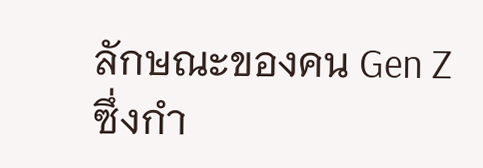ลักษณะของคน Gen Z ซึ่งกำ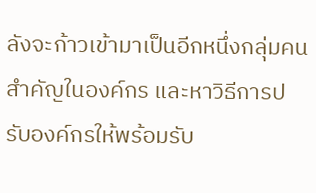ลังจะก้าวเข้ามาเป็นอีกหนึ่งกลุ่มคนสำคัญในองค์กร และหาวิธีการปรับองค์กรให้พร้อมรับ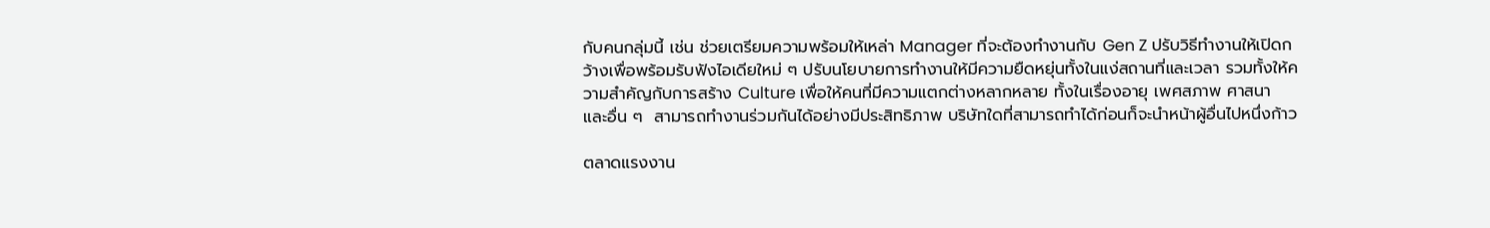กับคนกลุ่มนี้ เช่น ช่วยเตรียมความพร้อมให้เหล่า Manager ที่จะต้องทำงานกับ Gen Z ปรับวิธีทำงานให้เปิดกว้างเพื่อพร้อมรับฟังไอเดียใหม่ ๆ ปรับนโยบายการทำงานให้มีความยืดหยุ่นทั้งในแง่สถานที่และเวลา รวมทั้งให้ความสำคัญกับการสร้าง Culture เพื่อให้คนที่มีความแตกต่างหลากหลาย ทั้งในเรื่องอายุ เพศสภาพ ศาสนา และอื่น ๆ  สามารถทำงานร่วมกันได้อย่างมีประสิทธิภาพ บริษัทใดที่สามารถทำได้ก่อนก็จะนำหน้าผู้อื่นไปหนึ่งก้าว

ตลาดแรงงาน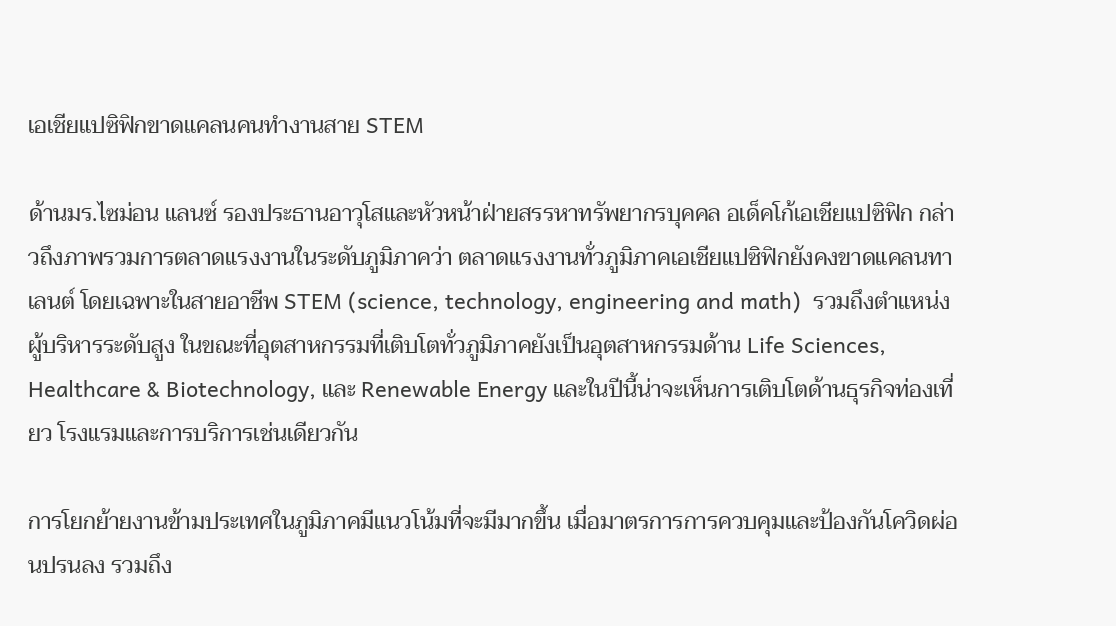เอเชียแปซิฟิกขาดแคลนคนทำงานสาย STEM

ด้านมร.ไซม่อน แลนซ์ รองประธานอาวุโสและหัวหน้าฝ่ายสรรหาทรัพยากรบุคคล อเด็คโก้เอเชียแปซิฟิก กล่าวถึงภาพรวมการตลาดแรงงานในระดับภูมิภาคว่า ตลาดแรงงานทั่วภูมิภาคเอเชียแปซิฟิกยังคงขาดแคลนทาเลนต์ โดยเฉพาะในสายอาชีพ STEM (science, technology, engineering and math)  รวมถึงตำแหน่งผู้บริหารระดับสูง ในขณะที่อุตสาหกรรมที่เติบโตทั่วภูมิภาคยังเป็นอุตสาหกรรมด้าน Life Sciences, Healthcare & Biotechnology, และ Renewable Energy และในปีนี้น่าจะเห็นการเติบโตด้านธุรกิจท่องเที่ยว โรงแรมและการบริการเช่นเดียวกัน

การโยกย้ายงานข้ามประเทศในภูมิภาคมีแนวโน้มที่จะมีมากขึ้น เมื่อมาตรการการควบคุมและป้องกันโควิดผ่อนปรนลง รวมถึง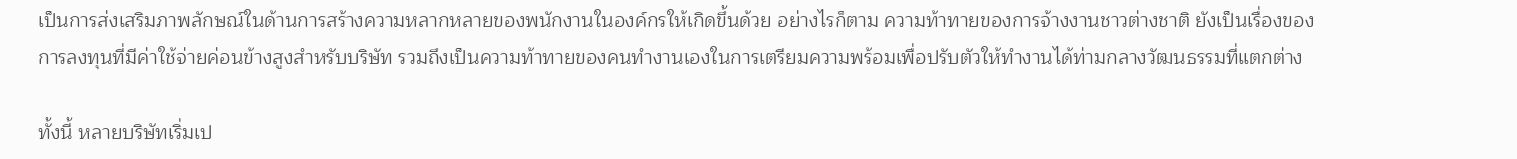เป็นการส่งเสริมภาพลักษณ์ในด้านการสร้างความหลากหลายของพนักงานในองค์กรให้เกิดขึ้นด้วย อย่างไรก็ตาม ความท้าทายของการจ้างงานชาวต่างชาติ ยังเป็นเรื่องของการลงทุนที่มีค่าใช้จ่ายค่อนข้างสูงสำหรับบริษัท รวมถึงเป็นความท้าทายของคนทำงานเองในการเตรียมความพร้อมเพื่อปรับตัวให้ทำงานได้ท่ามกลางวัฒนธรรมที่แตกต่าง

ทั้งนี้ หลายบริษัทเริ่มเป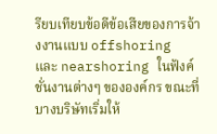รียบเทียบข้อดีข้อเสียของการจ้างงานแบบ offshoring และ nearshoring ในฟังค์ชั่นงานต่างๆ ขององค์กร ขณะที่บางบริษัทเริ่มให้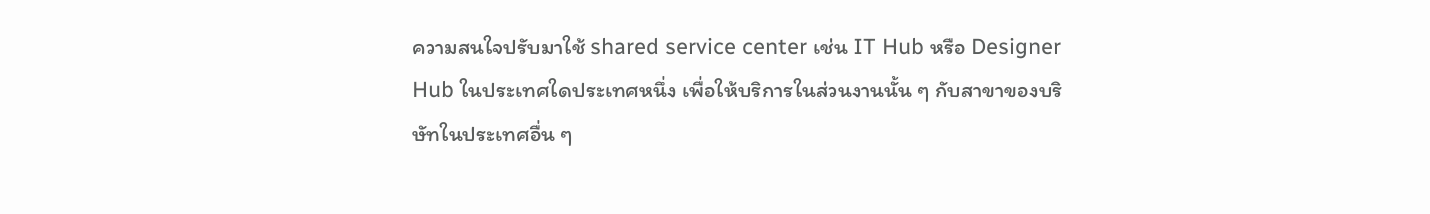ความสนใจปรับมาใช้ shared service center เช่น IT Hub หรือ Designer Hub ในประเทศใดประเทศหนึ่ง เพื่อให้บริการในส่วนงานนั้น ๆ กับสาขาของบริษัทในประเทศอื่น ๆ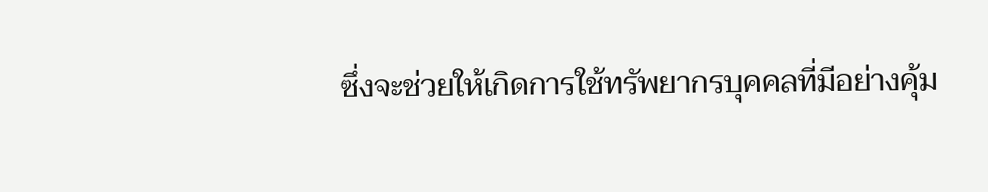ซึ่งจะช่วยให้เกิดการใช้ทรัพยากรบุคคลที่มีอย่างคุ้ม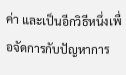ค่า และเป็นอีกวิธีหนึ่งเพื่อจัดการกับปัญหาการ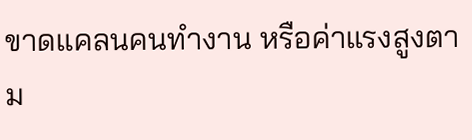ขาดแคลนคนทำงาน หรือค่าแรงสูงตาม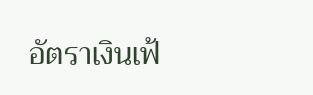อัตราเงินเฟ้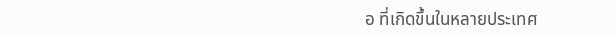อ ที่เกิดขึ้นในหลายประเทศ